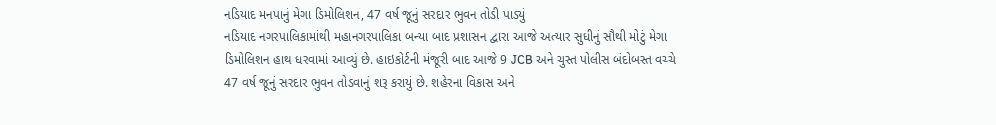નડિયાદ મનપાનું મેગા ડિમોલિશન, 47 વર્ષ જૂનું સરદાર ભુવન તોડી પાડ્યું
નડિયાદ નગરપાલિકામાંથી મહાનગરપાલિકા બન્યા બાદ પ્રશાસન દ્વારા આજે અત્યાર સુધીનું સૌથી મોટું મેગા ડિમોલિશન હાથ ધરવામાં આવ્યું છે. હાઇકોર્ટની મંજૂરી બાદ આજે 9 JCB અને ચુસ્ત પોલીસ બંદોબસ્ત વચ્ચે 47 વર્ષ જૂનું સરદાર ભુવન તોડવાનું શરૂ કરાયું છે. શહેરના વિકાસ અને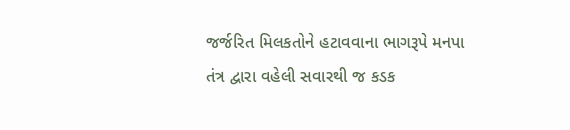જર્જરિત મિલકતોને હટાવવાના ભાગરૂપે મનપા તંત્ર દ્વારા વહેલી સવારથી જ કડક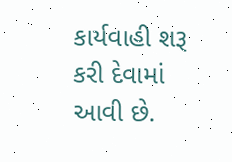કાર્યવાહી શરૂ કરી દેવામાં આવી છે.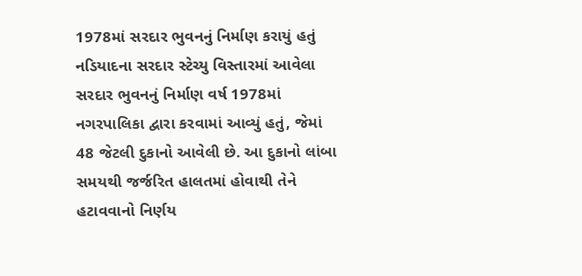1978માં સરદાર ભુવનનું નિર્માણ કરાયું હતું
નડિયાદના સરદાર સ્ટેચ્યુ વિસ્તારમાં આવેલા સરદાર ભુવનનું નિર્માણ વર્ષ 1978માં નગરપાલિકા દ્વારા કરવામાં આવ્યું હતું, જેમાં 48 જેટલી દુકાનો આવેલી છે. આ દુકાનો લાંબા સમયથી જર્જરિત હાલતમાં હોવાથી તેને હટાવવાનો નિર્ણય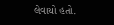લેવાયો હતો.